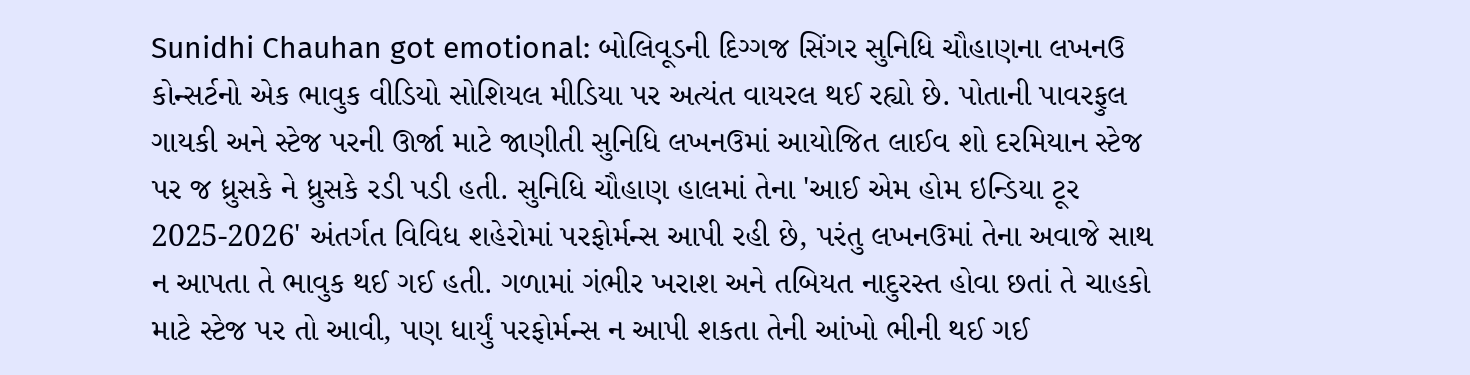Sunidhi Chauhan got emotional: બોલિવૂડની દિગ્ગજ સિંગર સુનિધિ ચૌહાણના લખનઉ કોન્સર્ટનો એક ભાવુક વીડિયો સોશિયલ મીડિયા પર અત્યંત વાયરલ થઈ રહ્યો છે. પોતાની પાવરફુલ ગાયકી અને સ્ટેજ પરની ઊર્જા માટે જાણીતી સુનિધિ લખનઉમાં આયોજિત લાઈવ શો દરમિયાન સ્ટેજ પર જ ધ્રુસકે ને ધ્રુસકે રડી પડી હતી. સુનિધિ ચૌહાણ હાલમાં તેના 'આઈ એમ હોમ ઇન્ડિયા ટૂર 2025-2026' અંતર્ગત વિવિધ શહેરોમાં પરફોર્મન્સ આપી રહી છે, પરંતુ લખનઉમાં તેના અવાજે સાથ ન આપતા તે ભાવુક થઈ ગઈ હતી. ગળામાં ગંભીર ખરાશ અને તબિયત નાદુરસ્ત હોવા છતાં તે ચાહકો માટે સ્ટેજ પર તો આવી, પણ ધાર્યું પરફોર્મન્સ ન આપી શકતા તેની આંખો ભીની થઈ ગઈ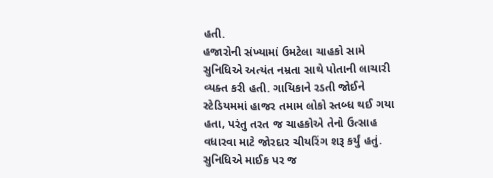હતી.
હજારોની સંખ્યામાં ઉમટેલા ચાહકો સામે સુનિધિએ અત્યંત નમ્રતા સાથે પોતાની લાચારી વ્યક્ત કરી હતી. ગાયિકાને રડતી જોઈને સ્ટેડિયમમાં હાજર તમામ લોકો સ્તબ્ધ થઈ ગયા હતા, પરંતુ તરત જ ચાહકોએ તેનો ઉત્સાહ વધારવા માટે જોરદાર ચીયરિંગ શરૂ કર્યું હતું. સુનિધિએ માઈક પર જ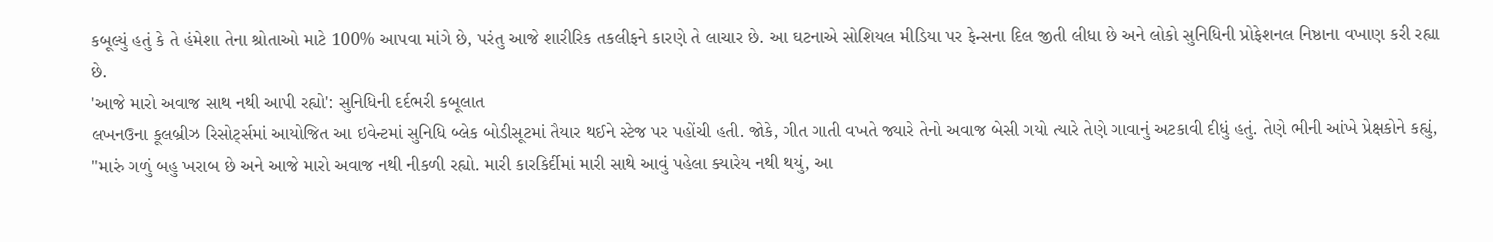કબૂલ્યું હતું કે તે હંમેશા તેના શ્રોતાઓ માટે 100% આપવા માંગે છે, પરંતુ આજે શારીરિક તકલીફને કારણે તે લાચાર છે. આ ઘટનાએ સોશિયલ મીડિયા પર ફેન્સના દિલ જીતી લીધા છે અને લોકો સુનિધિની પ્રોફેશનલ નિષ્ઠાના વખાણ કરી રહ્યા છે.
'આજે મારો અવાજ સાથ નથી આપી રહ્યો': સુનિધિની દર્દભરી કબૂલાત
લખનઉના કૂલબ્રીઝ રિસોર્ટ્સમાં આયોજિત આ ઇવેન્ટમાં સુનિધિ બ્લેક બોડીસૂટમાં તૈયાર થઈને સ્ટેજ પર પહોંચી હતી. જોકે, ગીત ગાતી વખતે જ્યારે તેનો અવાજ બેસી ગયો ત્યારે તેણે ગાવાનું અટકાવી દીધું હતું. તેણે ભીની આંખે પ્રેક્ષકોને કહ્યું, "મારું ગળું બહુ ખરાબ છે અને આજે મારો અવાજ નથી નીકળી રહ્યો. મારી કારકિર્દીમાં મારી સાથે આવું પહેલા ક્યારેય નથી થયું, આ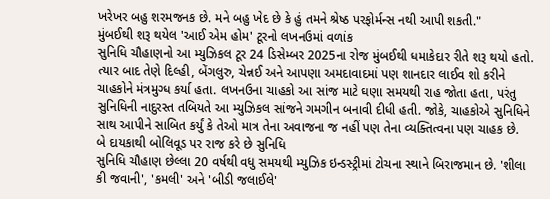ખરેખર બહુ શરમજનક છે. મને બહુ ખેદ છે કે હું તમને શ્રેષ્ઠ પરફોર્મન્સ નથી આપી શકતી."
મુંબઈથી શરૂ થયેલ 'આઈ એમ હોમ' ટૂરનો લખનઉમાં વળાંક
સુનિધિ ચૌહાણનો આ મ્યુઝિકલ ટૂર 24 ડિસેમ્બર 2025ના રોજ મુંબઈથી ધમાકેદાર રીતે શરૂ થયો હતો. ત્યાર બાદ તેણે દિલ્હી, બેંગલુરુ, ચેન્નઈ અને આપણા અમદાવાદમાં પણ શાનદાર લાઈવ શો કરીને ચાહકોને મંત્રમુગ્ધ કર્યા હતા. લખનઉના ચાહકો આ સાંજ માટે ઘણા સમયથી રાહ જોતા હતા, પરંતુ સુનિધિની નાદુરસ્ત તબિયતે આ મ્યુઝિકલ સાંજને ગમગીન બનાવી દીધી હતી. જોકે, ચાહકોએ સુનિધિને સાથ આપીને સાબિત કર્યું કે તેઓ માત્ર તેના અવાજના જ નહીં પણ તેના વ્યક્તિત્વના પણ ચાહક છે.
બે દાયકાથી બોલિવૂડ પર રાજ કરે છે સુનિધિ
સુનિધિ ચૌહાણ છેલ્લા 20 વર્ષથી વધુ સમયથી મ્યુઝિક ઇન્ડસ્ટ્રીમાં ટોચના સ્થાને બિરાજમાન છે. 'શીલા કી જવાની', 'કમલી' અને 'બીડી જલાઈલે'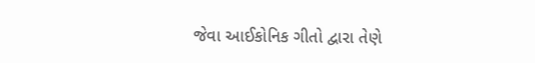જેવા આઈકોનિક ગીતો દ્વારા તેણે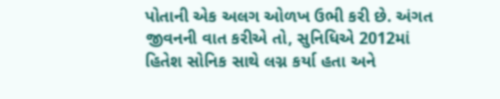પોતાની એક અલગ ઓળખ ઉભી કરી છે. અંગત જીવનની વાત કરીએ તો, સુનિધિએ 2012માં હિતેશ સોનિક સાથે લગ્ન કર્યા હતા અને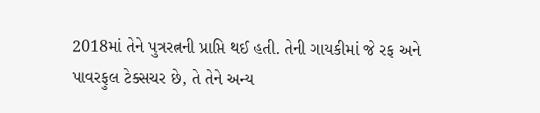2018માં તેને પુત્રરત્નની પ્રાપ્તિ થઈ હતી. તેની ગાયકીમાં જે રફ અને પાવરફુલ ટેક્સચર છે, તે તેને અન્ય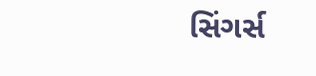સિંગર્સ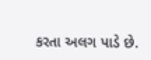કરતા અલગ પાડે છે.